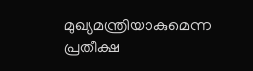മുഖ്യമന്ത്രിയാകുമെന്ന പ്രതീക്ഷ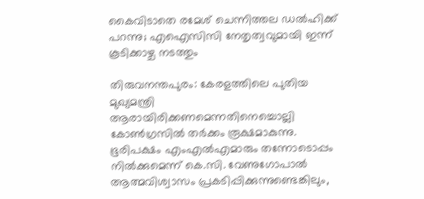കൈവിടാതെ രമേശ് ചെന്നിത്തല ഡല്‍ഹിക്ക് പറന്നു; എഐസിസി നേതൃത്വവുമായി ഇന്ന് കൂടിക്കാഴ്ച നടത്തും

തിരുവനന്തപുരം: കേരളത്തിലെ പുതിയ മുഖ്യമന്ത്രി ആരായിരിക്കണമെന്നതിനെച്ചൊല്ലി കോൺഗ്രസിൽ തർക്കം രൂക്ഷമാകുന്നു. ഭൂരിപക്ഷം എംഎൽഎമാരും തന്നോടൊപ്പം നിൽക്കുമെന്ന് കെ.സി. വേണുഗോപാൽ ആത്മവിശ്വാസം പ്രകടിപ്പിക്കുന്നുണ്ടെങ്കിലും,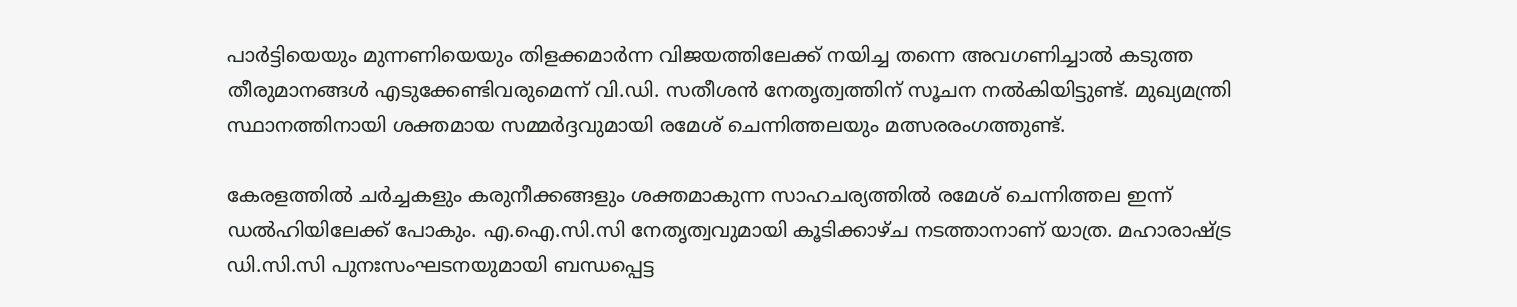പാർട്ടിയെയും മുന്നണിയെയും തിളക്കമാർന്ന വിജയത്തിലേക്ക് നയിച്ച തന്നെ അവഗണിച്ചാല്‍ കടുത്ത തീരുമാനങ്ങൾ എടുക്കേണ്ടിവരുമെന്ന് വി.ഡി. സതീശൻ നേതൃത്വത്തിന് സൂചന നൽകിയിട്ടുണ്ട്. മുഖ്യമന്ത്രി സ്ഥാനത്തിനായി ശക്തമായ സമ്മർദ്ദവുമായി രമേശ് ചെന്നിത്തലയും മത്സരരംഗത്തുണ്ട്.

കേരളത്തിൽ ചർച്ചകളും കരുനീക്കങ്ങളും ശക്തമാകുന്ന സാഹചര്യത്തിൽ രമേശ് ചെന്നിത്തല ഇന്ന് ഡൽഹിയിലേക്ക് പോകും. എ.ഐ.സി.സി നേതൃത്വവുമായി കൂടിക്കാഴ്ച നടത്താനാണ് യാത്ര. മഹാരാഷ്ട്ര ഡി.സി.സി പുനഃസംഘടനയുമായി ബന്ധപ്പെട്ട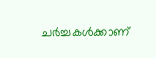ചർച്ചകൾക്കാണ്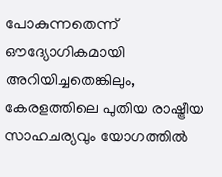പോകുന്നതെന്ന് ഔദ്യോഗികമായി അറിയിച്ചതെങ്കിലും, കേരളത്തിലെ പുതിയ രാഷ്ട്രീയ സാഹചര്യവും യോഗത്തിൽ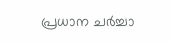പ്രധാന ചർച്ചാ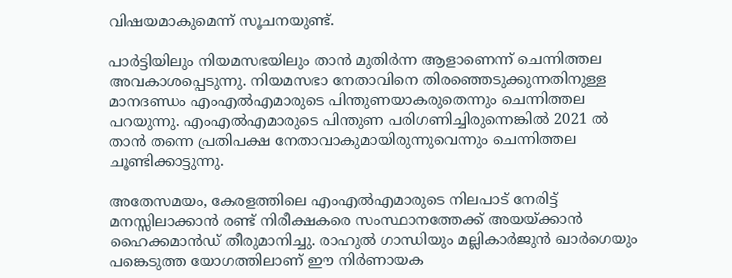വിഷയമാകുമെന്ന് സൂചനയുണ്ട്.

പാർട്ടിയിലും നിയമസഭയിലും താൻ മുതിർന്ന ആളാണെന്ന് ചെന്നിത്തല അവകാശപ്പെടുന്നു. നിയമസഭാ നേതാവിനെ തിരഞ്ഞെടുക്കുന്നതിനുള്ള മാനദണ്ഡം എംഎൽഎമാരുടെ പിന്തുണയാകരുതെന്നും ചെന്നിത്തല പറയുന്നു. എംഎൽഎമാരുടെ പിന്തുണ പരിഗണിച്ചിരുന്നെങ്കിൽ 2021 ൽ താൻ തന്നെ പ്രതിപക്ഷ നേതാവാകുമായിരുന്നുവെന്നും ചെന്നിത്തല ചൂണ്ടിക്കാട്ടുന്നു.

അതേസമയം, കേരളത്തിലെ എംഎൽഎമാരുടെ നിലപാട് നേരിട്ട് മനസ്സിലാക്കാൻ രണ്ട് നിരീക്ഷകരെ സംസ്ഥാനത്തേക്ക് അയയ്ക്കാൻ ഹൈക്കമാൻഡ് തീരുമാനിച്ചു. രാഹുൽ ഗാന്ധിയും മല്ലികാർജുൻ ഖാർഗെയും പങ്കെടുത്ത യോഗത്തിലാണ് ഈ നിർണായക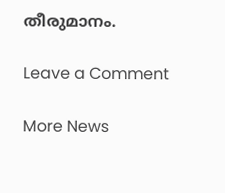തീരുമാനം.

Leave a Comment

More News